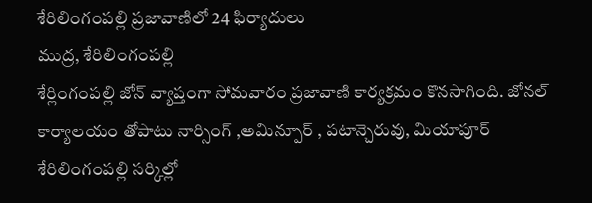శేరిలింగంపల్లి ప్రజావాణిలో 24 ఫిర్యాదులు
ముద్ర, శేరిలింగంపల్లి
శేర్లింగంపల్లి జోన్ వ్యాప్తంగా సోమవారం ప్రజావాణి కార్యక్రమం కొనసాగింది. జోనల్ కార్యాలయం తోపాటు నార్సింగ్ ,అమిన్పూర్ , పటాన్చెరువు, మియాపూర్ శేరిలింగంపల్లి సర్కిల్లో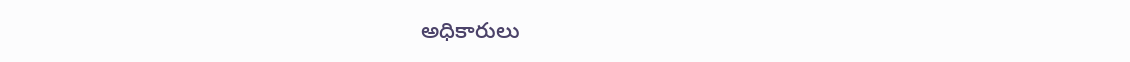అధికారులు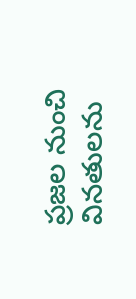ప్రజల నుంచి వినతులను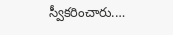స్వీకరించారు.…